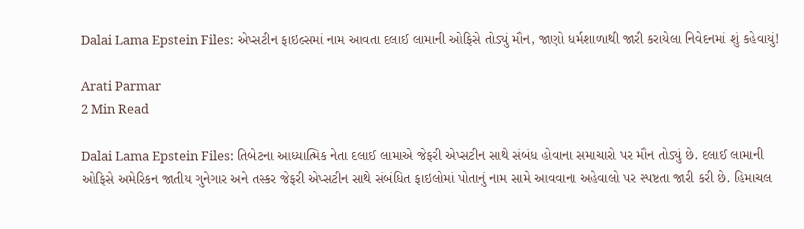Dalai Lama Epstein Files: એપ્સટીન ફાઇલ્સમાં નામ આવતા દલાઈ લામાની ઓફિસે તોડ્યું મૌન, જાણો ધર્મશાળાથી જારી કરાયેલા નિવેદનમાં શું કહેવાયું!

Arati Parmar
2 Min Read

Dalai Lama Epstein Files: તિબેટના આધ્યાત્મિક નેતા દલાઈ લામાએ જેફરી એપ્સટીન સાથે સંબંધ હોવાના સમાચારો પર મૌન તોડ્યું છે. દલાઈ લામાની ઓફિસે અમેરિકન જાતીય ગુનેગાર અને તસ્કર જેફરી એપ્સટીન સાથે સંબંધિત ફાઇલોમાં પોતાનું નામ સામે આવવાના અહેવાલો પર સ્પષ્ટતા જારી કરી છે. હિમાચલ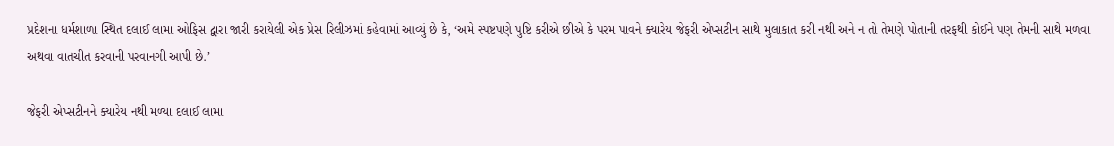પ્રદેશના ધર્મશાળા સ્થિત દલાઈ લામા ઓફિસ દ્વારા જારી કરાયેલી એક પ્રેસ રિલીઝમાં કહેવામાં આવ્યું છે કે, ‘અમે સ્પષ્ટપણે પુષ્ટિ કરીએ છીએ કે પરમ પાવને ક્યારેય જેફરી એપ્સટીન સાથે મુલાકાત કરી નથી અને ન તો તેમણે પોતાની તરફથી કોઈને પણ તેમની સાથે મળવા અથવા વાતચીત કરવાની પરવાનગી આપી છે.’

જેફરી એપ્સટીનને ક્યારેય નથી મળ્યા દલાઈ લામા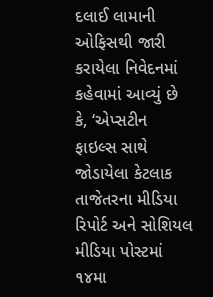દલાઈ લામાની ઓફિસથી જારી કરાયેલા નિવેદનમાં કહેવામાં આવ્યું છે કે, ‘એપ્સટીન ફાઇલ્સ સાથે જોડાયેલા કેટલાક તાજેતરના મીડિયા રિપોર્ટ અને સોશિયલ મીડિયા પોસ્ટમાં ૧૪મા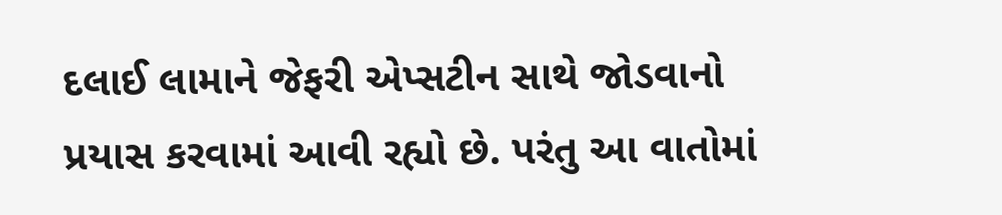દલાઈ લામાને જેફરી એપ્સટીન સાથે જોડવાનો પ્રયાસ કરવામાં આવી રહ્યો છે. પરંતુ આ વાતોમાં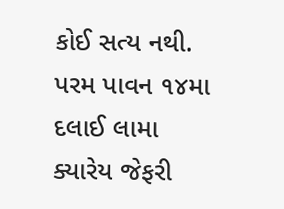કોઈ સત્ય નથી. પરમ પાવન ૧૪મા દલાઈ લામા ક્યારેય જેફરી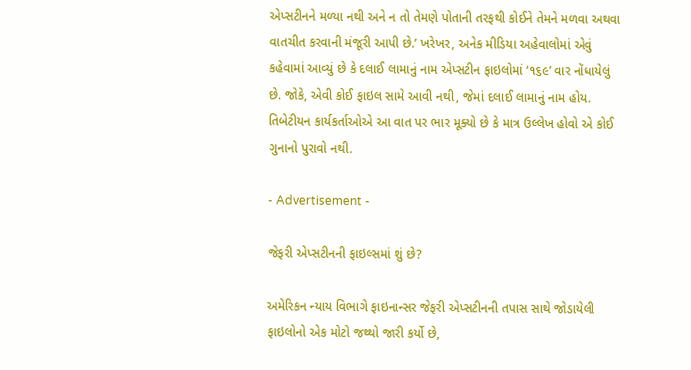એપ્સટીનને મળ્યા નથી અને ન તો તેમણે પોતાની તરફથી કોઈને તેમને મળવા અથવા વાતચીત કરવાની મંજૂરી આપી છે.’ ખરેખર, અનેક મીડિયા અહેવાલોમાં એવું કહેવામાં આવ્યું છે કે દલાઈ લામાનું નામ એપ્સટીન ફાઇલોમાં ‘૧૬૯’ વાર નોંધાયેલું છે. જોકે, એવી કોઈ ફાઇલ સામે આવી નથી, જેમાં દલાઈ લામાનું નામ હોય. તિબેટીયન કાર્યકર્તાઓએ આ વાત પર ભાર મૂક્યો છે કે માત્ર ઉલ્લેખ હોવો એ કોઈ ગુનાનો પુરાવો નથી.

- Advertisement -

જેફરી એપ્સટીનની ફાઇલ્સમાં શું છે?

અમેરિકન ન્યાય વિભાગે ફાઇનાન્સર જેફરી એપ્સટીનની તપાસ સાથે જોડાયેલી ફાઇલોનો એક મોટો જથ્થો જારી કર્યો છે,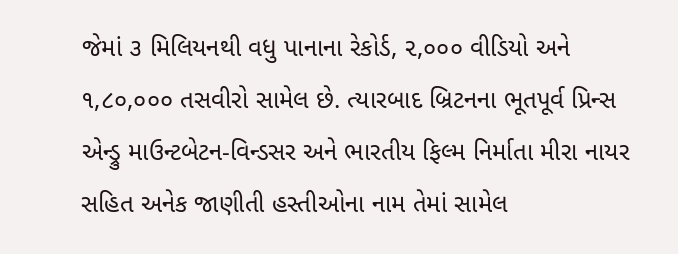જેમાં ૩ મિલિયનથી વધુ પાનાના રેકોર્ડ, ૨,૦૦૦ વીડિયો અને ૧,૮૦,૦૦૦ તસવીરો સામેલ છે. ત્યારબાદ બ્રિટનના ભૂતપૂર્વ પ્રિન્સ એન્ડ્રુ માઉન્ટબેટન-વિન્ડસર અને ભારતીય ફિલ્મ નિર્માતા મીરા નાયર સહિત અનેક જાણીતી હસ્તીઓના નામ તેમાં સામેલ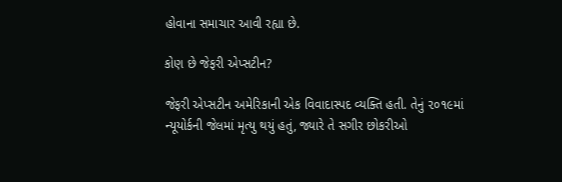હોવાના સમાચાર આવી રહ્યા છે.

કોણ છે જેફરી એપ્સટીન?

જેફરી એપ્સટીન અમેરિકાની એક વિવાદાસ્પદ વ્યક્તિ હતી. તેનું ૨૦૧૯માં ન્યૂયોર્કની જેલમાં મૃત્યુ થયું હતું, જ્યારે તે સગીર છોકરીઓ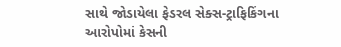સાથે જોડાયેલા ફેડરલ સેક્સ-ટ્રાફિકિંગના આરોપોમાં કેસની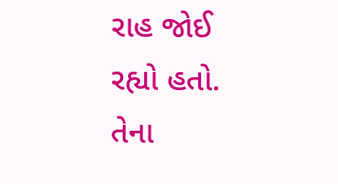રાહ જોઈ રહ્યો હતો. તેના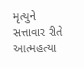મૃત્યુને સત્તાવાર રીતે આત્મહત્યા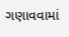ગણાવવામાં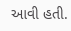આવી હતી.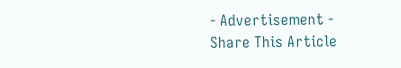- Advertisement -
Share This Article